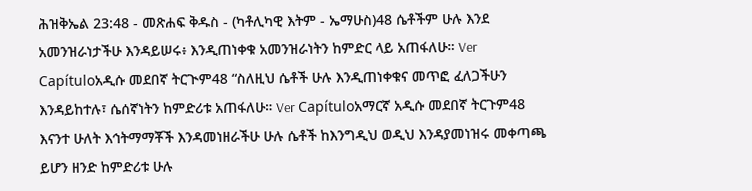ሕዝቅኤል 23:48 - መጽሐፍ ቅዱስ - (ካቶሊካዊ እትም - ኤማሁስ)48 ሴቶችም ሁሉ እንደ አመንዝራነታችሁ እንዳይሠሩ፥ እንዲጠነቀቁ አመንዝራነትን ከምድር ላይ አጠፋለሁ። Ver Capítuloአዲሱ መደበኛ ትርጒም48 “ስለዚህ ሴቶች ሁሉ እንዲጠነቀቁና መጥፎ ፈለጋችሁን እንዳይከተሉ፣ ሴሰኛነትን ከምድሪቱ አጠፋለሁ። Ver Capítuloአማርኛ አዲሱ መደበኛ ትርጉም48 እናንተ ሁለት እኅትማማቾች እንዳመነዘራችሁ ሁሉ ሴቶች ከእንግዲህ ወዲህ እንዳያመነዝሩ መቀጣጫ ይሆን ዘንድ ከምድሪቱ ሁሉ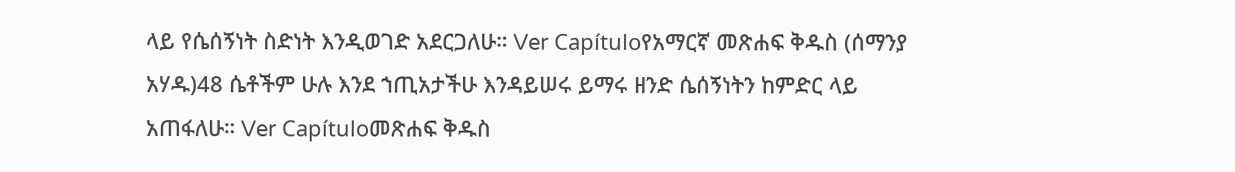ላይ የሴሰኝነት ስድነት እንዲወገድ አደርጋለሁ። Ver Capítuloየአማርኛ መጽሐፍ ቅዱስ (ሰማንያ አሃዱ)48 ሴቶችም ሁሉ እንደ ኀጢአታችሁ እንዳይሠሩ ይማሩ ዘንድ ሴሰኝነትን ከምድር ላይ አጠፋለሁ። Ver Capítuloመጽሐፍ ቅዱስ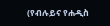(የብሉይና የሐዲስ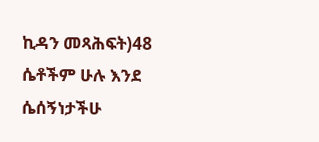ኪዳን መጻሕፍት)48 ሴቶችም ሁሉ እንደ ሴሰኝነታችሁ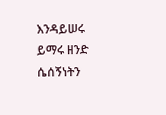እንዳይሠሩ ይማሩ ዘንድ ሴሰኝነትን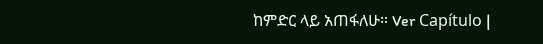ከምድር ላይ አጠፋለሁ። Ver Capítulo |